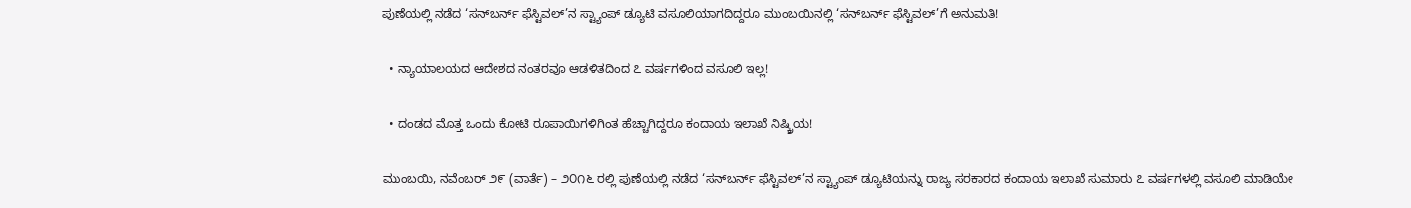ಪುಣೆಯಲ್ಲಿ ನಡೆದ ‘ಸನ್‌ಬರ್ನ್ ಫೆಸ್ಟಿವಲ್’ನ ಸ್ಟ್ಯಾಂಪ್ ಡ್ಯೂಟಿ ವಸೂಲಿಯಾಗದಿದ್ದರೂ ಮುಂಬಯಿನಲ್ಲಿ ‘ಸನ್‌ಬರ್ನ್ ಫೆಸ್ಟಿವಲ್’ಗೆ ಅನುಮತಿ!

  • ನ್ಯಾಯಾಲಯದ ಆದೇಶದ ನಂತರವೂ ಆಡಳಿತದಿಂದ ೭ ವರ್ಷಗಳಿಂದ ವಸೂಲಿ ಇಲ್ಲ!

  • ದಂಡದ ಮೊತ್ತ ಒಂದು ಕೋಟಿ ರೂಪಾಯಿಗಳಿಗಿಂತ ಹೆಚ್ಚಾಗಿದ್ದರೂ ಕಂದಾಯ ಇಲಾಖೆ ನಿಷ್ಕ್ರಿಯ!

ಮುಂಬಯಿ, ನವೆಂಬರ್ ೨೯ (ವಾರ್ತೆ) – ೨೦೧೬ ರಲ್ಲಿ ಪುಣೆಯಲ್ಲಿ ನಡೆದ ‘ಸನ್‌ಬರ್ನ್ ಫೆಸ್ಟಿವಲ್’ನ ಸ್ಟ್ಯಾಂಪ್ ಡ್ಯೂಟಿಯನ್ನು ರಾಜ್ಯ ಸರಕಾರದ ಕಂದಾಯ ಇಲಾಖೆ ಸುಮಾರು ೭ ವರ್ಷಗಳಲ್ಲಿ ವಸೂಲಿ ಮಾಡಿಯೇ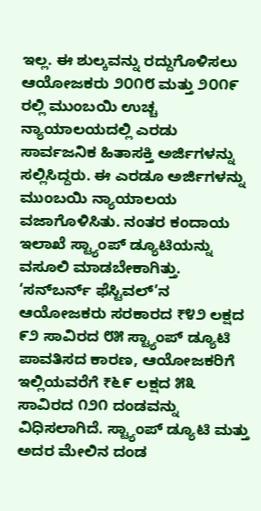ಇಲ್ಲ. ಈ ಶುಲ್ಕವನ್ನು ರದ್ದುಗೊಳಿಸಲು ಆಯೋಜಕರು ೨೦೧೮ ಮತ್ತು ೨೦೧೯ ರಲ್ಲಿ ಮುಂಬಯಿ ಉಚ್ಚ ನ್ಯಾಯಾಲಯದಲ್ಲಿ ಎರಡು ಸಾರ್ವಜನಿಕ ಹಿತಾಸಕ್ತಿ ಅರ್ಜಿಗಳನ್ನು ಸಲ್ಲಿಸಿದ್ದರು. ಈ ಎರಡೂ ಅರ್ಜಿಗಳನ್ನು ಮುಂಬಯಿ ನ್ಯಾಯಾಲಯ ವಜಾಗೊಳಿಸಿತು. ನಂತರ ಕಂದಾಯ ಇಲಾಖೆ ಸ್ಟ್ಯಾಂಪ್ ಡ್ಯೂಟಿಯನ್ನು ವಸೂಲಿ ಮಾಡಬೇಕಾಗಿತ್ತು. ‘ಸನ್‌ಬರ್ನ್ ಫೆಸ್ಟಿವಲ್’ನ ಆಯೋಜಕರು ಸರಕಾರದ ₹೪೨ ಲಕ್ಷದ ೯೨ ಸಾವಿರದ ೮೫ ಸ್ಟ್ಯಾಂಪ್ ಡ್ಯೂಟಿ ಪಾವತಿಸದ ಕಾರಣ, ಆಯೋಜಕರಿಗೆ ಇಲ್ಲಿಯವರೆಗೆ ₹೬೯ ಲಕ್ಷದ ೫೩ ಸಾವಿರದ ೧೨೧ ದಂಡವನ್ನು ವಿಧಿಸಲಾಗಿದೆ. ಸ್ಟ್ಯಾಂಪ್ ಡ್ಯೂಟಿ ಮತ್ತು ಅದರ ಮೇಲಿನ ದಂಡ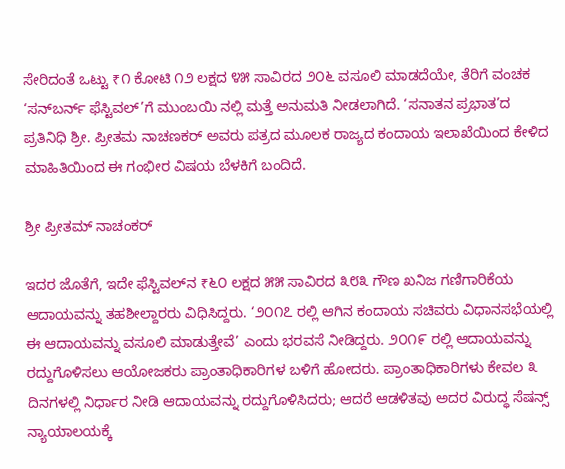ಸೇರಿದಂತೆ ಒಟ್ಟು ₹೧ ಕೋಟಿ ೧೨ ಲಕ್ಷದ ೪೫ ಸಾವಿರದ ೨೦೬ ವಸೂಲಿ ಮಾಡದೆಯೇ, ತೆರಿಗೆ ವಂಚಕ ‘ಸನ್‌ಬರ್ನ್ ಫೆಸ್ಟಿವಲ್’ಗೆ ಮುಂಬಯಿ ನಲ್ಲಿ ಮತ್ತೆ ಅನುಮತಿ ನೀಡಲಾಗಿದೆ. ‘ಸನಾತನ ಪ್ರಭಾತ’ದ ಪ್ರತಿನಿಧಿ ಶ್ರೀ. ಪ್ರೀತಮ ನಾಚಣಕರ್ ಅವರು ಪತ್ರದ ಮೂಲಕ ರಾಜ್ಯದ ಕಂದಾಯ ಇಲಾಖೆಯಿಂದ ಕೇಳಿದ ಮಾಹಿತಿಯಿಂದ ಈ ಗಂಭೀರ ವಿಷಯ ಬೆಳಕಿಗೆ ಬಂದಿದೆ.

ಶ್ರೀ ಪ್ರೀತಮ್ ನಾಚಂಕರ್

ಇದರ ಜೊತೆಗೆ, ಇದೇ ಫೆಸ್ಟಿವಲ್‌ನ ₹೬೦ ಲಕ್ಷದ ೫೫ ಸಾವಿರದ ೩೮೩ ಗೌಣ ಖನಿಜ ಗಣಿಗಾರಿಕೆಯ ಆದಾಯವನ್ನು ತಹಶೀಲ್ದಾರರು ವಿಧಿಸಿದ್ದರು. ‘೨೦೧೭ ರಲ್ಲಿ ಆಗಿನ ಕಂದಾಯ ಸಚಿವರು ವಿಧಾನಸಭೆಯಲ್ಲಿ ಈ ಆದಾಯವನ್ನು ವಸೂಲಿ ಮಾಡುತ್ತೇವೆ’ ಎಂದು ಭರವಸೆ ನೀಡಿದ್ದರು. ೨೦೧೯ ರಲ್ಲಿ ಆದಾಯವನ್ನು ರದ್ದುಗೊಳಿಸಲು ಆಯೋಜಕರು ಪ್ರಾಂತಾಧಿಕಾರಿಗಳ ಬಳಿಗೆ ಹೋದರು. ಪ್ರಾಂತಾಧಿಕಾರಿಗಳು ಕೇವಲ ೩ ದಿನಗಳಲ್ಲಿ ನಿರ್ಧಾರ ನೀಡಿ ಆದಾಯವನ್ನು ರದ್ದುಗೊಳಿಸಿದರು; ಆದರೆ ಆಡಳಿತವು ಅದರ ವಿರುದ್ಧ ಸೆಷನ್ಸ್ ನ್ಯಾಯಾಲಯಕ್ಕೆ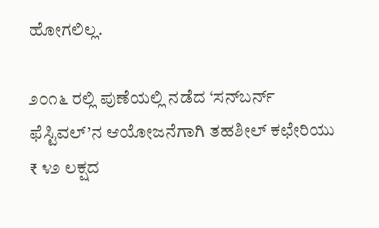ಹೋಗಲಿಲ್ಲ.

೨೦೧೬ ರಲ್ಲಿ ಪುಣೆಯಲ್ಲಿ ನಡೆದ ‘ಸನ್‌ಬರ್ನ್ ಫೆಸ್ಟಿವಲ್’ನ ಆಯೋಜನೆಗಾಗಿ ತಹಶೀಲ್ ಕಛೇರಿಯು ₹ ೪೨ ಲಕ್ಷದ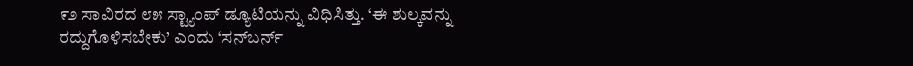೯೨ ಸಾವಿರದ ೮೫ ಸ್ಟ್ಯಾಂಪ್ ಡ್ಯೂಟಿಯನ್ನು ವಿಧಿಸಿತ್ತು. ‘ಈ ಶುಲ್ಕವನ್ನು ರದ್ದುಗೊಳಿಸಬೇಕು’ ಎಂದು ‘ಸನ್‌ಬರ್ನ್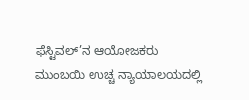ಫೆಸ್ಟಿವಲ್’ನ ಆಯೋಜಕರು ಮುಂಬಯಿ ಉಚ್ಚ ನ್ಯಾಯಾಲಯದಲ್ಲಿ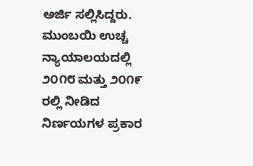ಅರ್ಜಿ ಸಲ್ಲಿಸಿದ್ದರು. ಮುಂಬಯಿ ಉಚ್ಚ ನ್ಯಾಯಾಲಯದಲ್ಲಿ ೨೦೧೮ ಮತ್ತು ೨೦೧೯ ರಲ್ಲಿ ನೀಡಿದ ನಿರ್ಣಯಗಳ ಪ್ರಕಾರ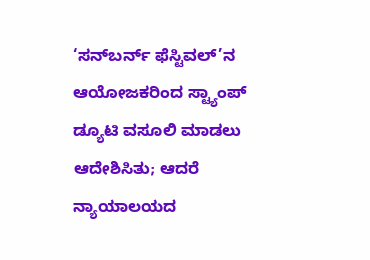‘ಸನ್‌ಬರ್ನ್ ಫೆಸ್ಟಿವಲ್’ನ ಆಯೋಜಕರಿಂದ ಸ್ಟ್ಯಾಂಪ್ ಡ್ಯೂಟಿ ವಸೂಲಿ ಮಾಡಲು ಆದೇಶಿಸಿತು; ಆದರೆ ನ್ಯಾಯಾಲಯದ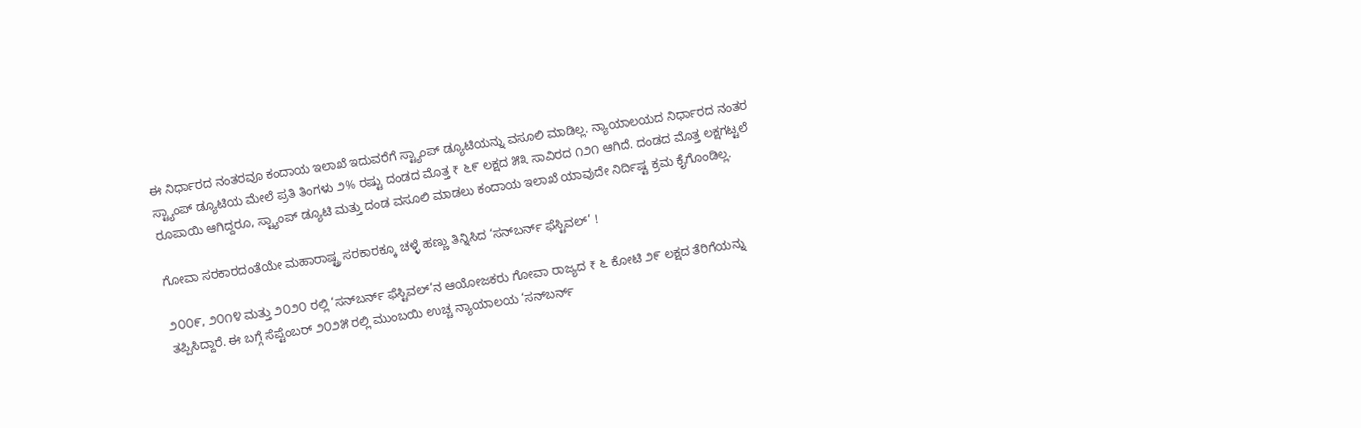ಈ ನಿರ್ಧಾರದ ನಂತರವೂ ಕಂದಾಯ ಇಲಾಖೆ ಇದುವರೆಗೆ ಸ್ಟ್ಯಾಂಪ್ ಡ್ಯೂಟಿಯನ್ನು ವಸೂಲಿ ಮಾಡಿಲ್ಲ. ನ್ಯಾಯಾಲಯದ ನಿರ್ಧಾರದ ನಂತರ ಸ್ಟ್ಯಾಂಪ್ ಡ್ಯೂಟಿಯ ಮೇಲೆ ಪ್ರತಿ ತಿಂಗಳು ೨% ರಷ್ಟು ದಂಡದ ಮೊತ್ತ ₹ ೬೯ ಲಕ್ಷದ ೫೩ ಸಾವಿರದ ೧೨೧ ಆಗಿದೆ. ದಂಡದ ಮೊತ್ತ ಲಕ್ಷಗಟ್ಟಲೆ ರೂಪಾಯಿ ಆಗಿದ್ದರೂ, ಸ್ಟ್ಯಾಂಪ್ ಡ್ಯೂಟಿ ಮತ್ತು ದಂಡ ವಸೂಲಿ ಮಾಡಲು ಕಂದಾಯ ಇಲಾಖೆ ಯಾವುದೇ ನಿರ್ದಿಷ್ಟ ಕ್ರಮ ಕೈಗೊಂಡಿಲ್ಲ.

ಗೋವಾ ಸರಕಾರದಂತೆಯೇ ಮಹಾರಾಷ್ಟ್ರ ಸರಕಾರಕ್ಕೂ ಚಳ್ಳೆ ಹಣ್ಣು ತಿನ್ನಿಸಿದ ‘ಸನ್‌ಬರ್ನ್ ಫೆಸ್ಟಿವಲ್’ !

೨೦೦೯, ೨೦೧೪ ಮತ್ತು ೨೦೨೦ ರಲ್ಲಿ ‘ಸನ್‌ಬರ್ನ್ ಫೆಸ್ಟಿವಲ್’ನ ಆಯೋಜಕರು ಗೋವಾ ರಾಜ್ಯದ ₹ ೬ ಕೋಟಿ ೨೯ ಲಕ್ಷದ ತೆರಿಗೆಯನ್ನು ತಪ್ಪಿಸಿದ್ದಾರೆ. ಈ ಬಗ್ಗೆ ಸೆಪ್ಟೆಂಬರ್ ೨೦೨೫ ರಲ್ಲಿ ಮುಂಬಯಿ ಉಚ್ಚ ನ್ಯಾಯಾಲಯ ‘ಸನ್‌ಬರ್ನ್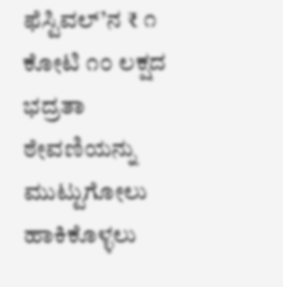ಫೆಸ್ಟಿವಲ್’ನ ₹ ೧ ಕೋಟಿ ೧೦ ಲಕ್ಷದ ಭದ್ರತಾ ಠೇವಣಿಯನ್ನು ಮುಟ್ಟುಗೋಲು ಹಾಕಿಕೊಳ್ಳಲು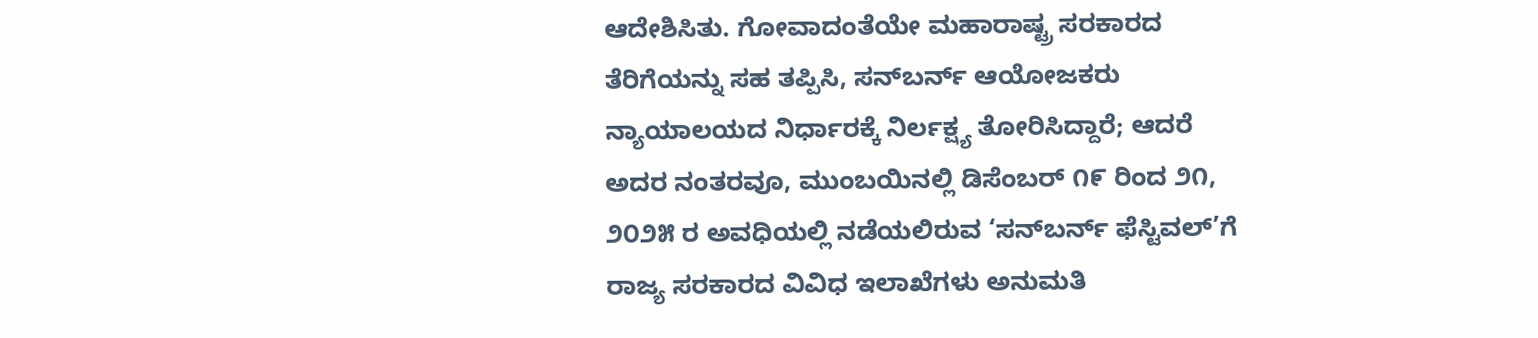ಆದೇಶಿಸಿತು. ಗೋವಾದಂತೆಯೇ ಮಹಾರಾಷ್ಟ್ರ ಸರಕಾರದ ತೆರಿಗೆಯನ್ನು ಸಹ ತಪ್ಪಿಸಿ, ಸನ್‌ಬರ್ನ್ ಆಯೋಜಕರು ನ್ಯಾಯಾಲಯದ ನಿರ್ಧಾರಕ್ಕೆ ನಿರ್ಲಕ್ಷ್ಯ ತೋರಿಸಿದ್ದಾರೆ; ಆದರೆ ಅದರ ನಂತರವೂ, ಮುಂಬಯಿನಲ್ಲಿ ಡಿಸೆಂಬರ್ ೧೯ ರಿಂದ ೨೧, ೨೦೨೫ ರ ಅವಧಿಯಲ್ಲಿ ನಡೆಯಲಿರುವ ‘ಸನ್‌ಬರ್ನ್ ಫೆಸ್ಟಿವಲ್’ಗೆ ರಾಜ್ಯ ಸರಕಾರದ ವಿವಿಧ ಇಲಾಖೆಗಳು ಅನುಮತಿ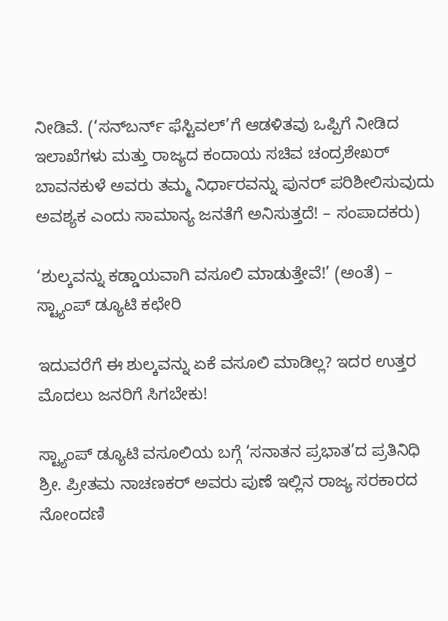ನೀಡಿವೆ. (‘ಸನ್‌ಬರ್ನ್ ಫೆಸ್ಟಿವಲ್’ಗೆ ಆಡಳಿತವು ಒಪ್ಪಿಗೆ ನೀಡಿದ ಇಲಾಖೆಗಳು ಮತ್ತು ರಾಜ್ಯದ ಕಂದಾಯ ಸಚಿವ ಚಂದ್ರಶೇಖರ್ ಬಾವನಕುಳೆ ಅವರು ತಮ್ಮ ನಿರ್ಧಾರವನ್ನು ಪುನರ್ ಪರಿಶೀಲಿಸುವುದು ಅವಶ್ಯಕ ಎಂದು ಸಾಮಾನ್ಯ ಜನತೆಗೆ ಅನಿಸುತ್ತದೆ! – ಸಂಪಾದಕರು)

‘ಶುಲ್ಕವನ್ನು ಕಡ್ಡಾಯವಾಗಿ ವಸೂಲಿ ಮಾಡುತ್ತೇವೆ!’ (ಅಂತೆ) – ಸ್ಟ್ಯಾಂಪ್ ಡ್ಯೂಟಿ ಕಛೇರಿ

ಇದುವರೆಗೆ ಈ ಶುಲ್ಕವನ್ನು ಏಕೆ ವಸೂಲಿ ಮಾಡಿಲ್ಲ? ಇದರ ಉತ್ತರ ಮೊದಲು ಜನರಿಗೆ ಸಿಗಬೇಕು!

ಸ್ಟ್ಯಾಂಪ್ ಡ್ಯೂಟಿ ವಸೂಲಿಯ ಬಗ್ಗೆ ‘ಸನಾತನ ಪ್ರಭಾತ’ದ ಪ್ರತಿನಿಧಿ ಶ್ರೀ. ಪ್ರೀತಮ ನಾಚಣಕರ್ ಅವರು ಪುಣೆ ಇಲ್ಲಿನ ರಾಜ್ಯ ಸರಕಾರದ ನೋಂದಣಿ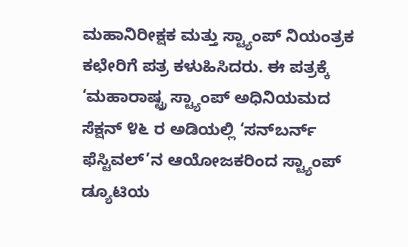ಮಹಾನಿರೀಕ್ಷಕ ಮತ್ತು ಸ್ಟ್ಯಾಂಪ್ ನಿಯಂತ್ರಕ ಕಛೇರಿಗೆ ಪತ್ರ ಕಳುಹಿಸಿದರು. ಈ ಪತ್ರಕ್ಕೆ ‘ಮಹಾರಾಷ್ಟ್ರ ಸ್ಟ್ಯಾಂಪ್ ಅಧಿನಿಯಮದ ಸೆಕ್ಷನ್ ೪೬ ರ ಅಡಿಯಲ್ಲಿ ‘ಸನ್‌ಬರ್ನ್ ಫೆಸ್ಟಿವಲ್’ನ ಆಯೋಜಕರಿಂದ ಸ್ಟ್ಯಾಂಪ್ ಡ್ಯೂಟಿಯ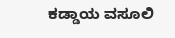ಕಡ್ಡಾಯ ವಸೂಲಿ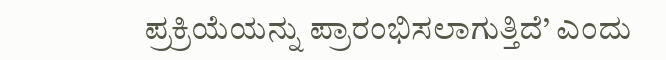ಪ್ರಕ್ರಿಯೆಯನ್ನು ಪ್ರಾರಂಭಿಸಲಾಗುತ್ತಿದೆ’ ಎಂದು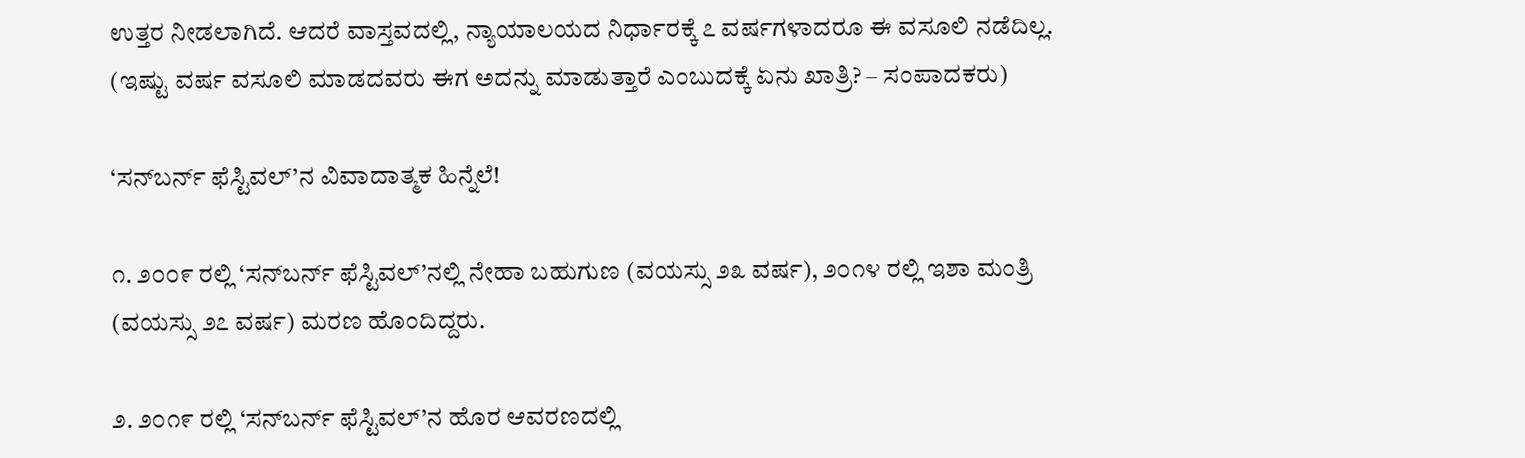ಉತ್ತರ ನೀಡಲಾಗಿದೆ. ಆದರೆ ವಾಸ್ತವದಲ್ಲಿ, ನ್ಯಾಯಾಲಯದ ನಿರ್ಧಾರಕ್ಕೆ ೭ ವರ್ಷಗಳಾದರೂ ಈ ವಸೂಲಿ ನಡೆದಿಲ್ಲ. (ಇಷ್ಟು ವರ್ಷ ವಸೂಲಿ ಮಾಡದವರು ಈಗ ಅದನ್ನು ಮಾಡುತ್ತಾರೆ ಎಂಬುದಕ್ಕೆ ಏನು ಖಾತ್ರಿ? – ಸಂಪಾದಕರು)

‘ಸನ್‌ಬರ್ನ್ ಫೆಸ್ಟಿವಲ್’ನ ವಿವಾದಾತ್ಮಕ ಹಿನ್ನೆಲೆ!

೧. ೨೦೦೯ ರಲ್ಲಿ ‘ಸನ್‌ಬರ್ನ್ ಫೆಸ್ಟಿವಲ್’ನಲ್ಲಿ ನೇಹಾ ಬಹುಗುಣ (ವಯಸ್ಸು ೨೩ ವರ್ಷ), ೨೦೧೪ ರಲ್ಲಿ ಇಶಾ ಮಂತ್ರಿ (ವಯಸ್ಸು ೨೭ ವರ್ಷ) ಮರಣ ಹೊಂದಿದ್ದರು.

೨. ೨೦೧೯ ರಲ್ಲಿ ‘ಸನ್‌ಬರ್ನ್ ಫೆಸ್ಟಿವಲ್’ನ ಹೊರ ಆವರಣದಲ್ಲಿ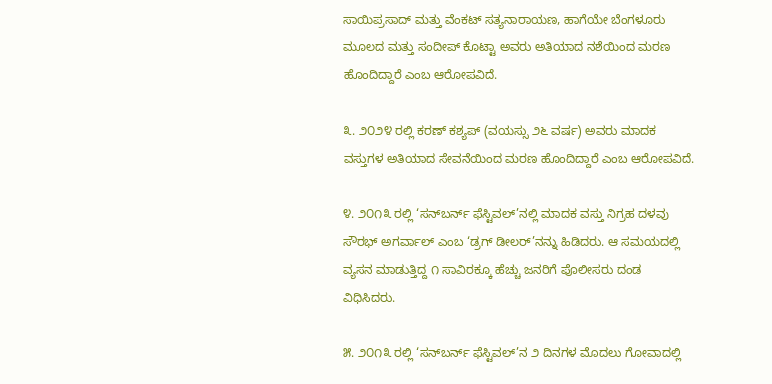ಸಾಯಿಪ್ರಸಾದ್ ಮತ್ತು ವೆಂಕಟ್ ಸತ್ಯನಾರಾಯಣ, ಹಾಗೆಯೇ ಬೆಂಗಳೂರು ಮೂಲದ ಮತ್ತು ಸಂದೀಪ್ ಕೊಟ್ಟಾ ಅವರು ಅತಿಯಾದ ನಶೆಯಿಂದ ಮರಣ ಹೊಂದಿದ್ದಾರೆ ಎಂಬ ಆರೋಪವಿದೆ.

೩. ೨೦೨೪ ರಲ್ಲಿ ಕರಣ್ ಕಶ್ಯಪ್ (ವಯಸ್ಸು ೨೬ ವರ್ಷ) ಅವರು ಮಾದಕ ವಸ್ತುಗಳ ಅತಿಯಾದ ಸೇವನೆಯಿಂದ ಮರಣ ಹೊಂದಿದ್ದಾರೆ ಎಂಬ ಆರೋಪವಿದೆ.

೪. ೨೦೧೩ ರಲ್ಲಿ ‘ಸನ್‌ಬರ್ನ್ ಫೆಸ್ಟಿವಲ್’ನಲ್ಲಿ ಮಾದಕ ವಸ್ತು ನಿಗ್ರಹ ದಳವು ಸೌರಭ್ ಅಗರ್ವಾಲ್ ಎಂಬ ‘ಡ್ರಗ್ ಡೀಲರ್’ನನ್ನು ಹಿಡಿದರು. ಆ ಸಮಯದಲ್ಲಿ ವ್ಯಸನ ಮಾಡುತ್ತಿದ್ದ ೧ ಸಾವಿರಕ್ಕೂ ಹೆಚ್ಚು ಜನರಿಗೆ ಪೊಲೀಸರು ದಂಡ ವಿಧಿಸಿದರು.

೫. ೨೦೧೩ ರಲ್ಲಿ ‘ಸನ್‌ಬರ್ನ್ ಫೆಸ್ಟಿವಲ್’ನ ೨ ದಿನಗಳ ಮೊದಲು ಗೋವಾದಲ್ಲಿ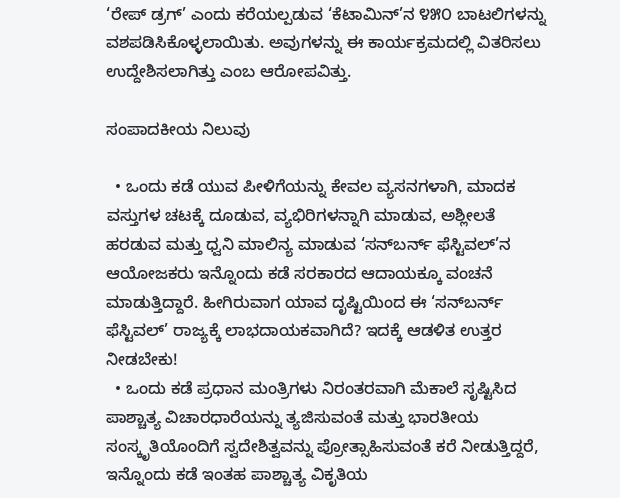‘ರೇಪ್ ಡ್ರಗ್’ ಎಂದು ಕರೆಯಲ್ಪಡುವ ‘ಕೆಟಾಮಿನ್’ನ ೪೫೦ ಬಾಟಲಿಗಳನ್ನು ವಶಪಡಿಸಿಕೊಳ್ಳಲಾಯಿತು. ಅವುಗಳನ್ನು ಈ ಕಾರ್ಯಕ್ರಮದಲ್ಲಿ ವಿತರಿಸಲು ಉದ್ದೇಶಿಸಲಾಗಿತ್ತು ಎಂಬ ಆರೋಪವಿತ್ತು.

ಸಂಪಾದಕೀಯ ನಿಲುವು

  • ಒಂದು ಕಡೆ ಯುವ ಪೀಳಿಗೆಯನ್ನು ಕೇವಲ ವ್ಯಸನಗಳಾಗಿ, ಮಾದಕ ವಸ್ತುಗಳ ಚಟಕ್ಕೆ ದೂಡುವ, ವ್ಯಭಿರಿಗಳನ್ನಾಗಿ ಮಾಡುವ, ಅಶ್ಲೀಲತೆ ಹರಡುವ ಮತ್ತು ಧ್ವನಿ ಮಾಲಿನ್ಯ ಮಾಡುವ ‘ಸನ್‌ಬರ್ನ್ ಫೆಸ್ಟಿವಲ್’ನ ಆಯೋಜಕರು ಇನ್ನೊಂದು ಕಡೆ ಸರಕಾರದ ಆದಾಯಕ್ಕೂ ವಂಚನೆ ಮಾಡುತ್ತಿದ್ದಾರೆ. ಹೀಗಿರುವಾಗ ಯಾವ ದೃಷ್ಟಿಯಿಂದ ಈ ‘ಸನ್‌ಬರ್ನ್ ಫೆಸ್ಟಿವಲ್’ ರಾಜ್ಯಕ್ಕೆ ಲಾಭದಾಯಕವಾಗಿದೆ? ಇದಕ್ಕೆ ಆಡಳಿತ ಉತ್ತರ ನೀಡಬೇಕು!
  • ಒಂದು ಕಡೆ ಪ್ರಧಾನ ಮಂತ್ರಿಗಳು ನಿರಂತರವಾಗಿ ಮೆಕಾಲೆ ಸೃಷ್ಟಿಸಿದ ಪಾಶ್ಚಾತ್ಯ ವಿಚಾರಧಾರೆಯನ್ನು ತ್ಯಜಿಸುವಂತೆ ಮತ್ತು ಭಾರತೀಯ ಸಂಸ್ಕೃತಿಯೊಂದಿಗೆ ಸ್ವದೇಶಿತ್ವವನ್ನು ಪ್ರೋತ್ಸಾಹಿಸುವಂತೆ ಕರೆ ನೀಡುತ್ತಿದ್ದರೆ, ಇನ್ನೊಂದು ಕಡೆ ಇಂತಹ ಪಾಶ್ಚಾತ್ಯ ವಿಕೃತಿಯ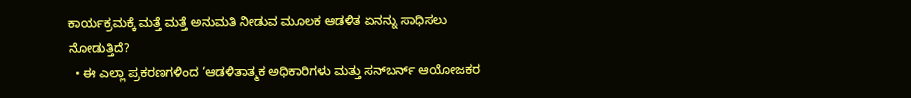ಕಾರ್ಯಕ್ರಮಕ್ಕೆ ಮತ್ತೆ ಮತ್ತೆ ಅನುಮತಿ ನೀಡುವ ಮೂಲಕ ಆಡಳಿತ ಏನನ್ನು ಸಾಧಿಸಲು ನೋಡುತ್ತಿದೆ?
  • ಈ ಎಲ್ಲಾ ಪ್ರಕರಣಗಳಿಂದ ‘ಆಡಳಿತಾತ್ಮಕ ಅಧಿಕಾರಿಗಳು ಮತ್ತು ಸನ್‌ಬರ್ನ್ ಆಯೋಜಕರ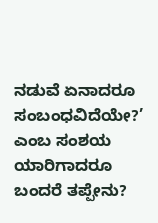ನಡುವೆ ಏನಾದರೂ ಸಂಬಂಧವಿದೆಯೇ?’ ಎಂಬ ಸಂಶಯ ಯಾರಿಗಾದರೂ ಬಂದರೆ ತಪ್ಪೇನು?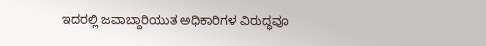ಇದರಲ್ಲಿ ಜವಾಬ್ದಾರಿಯುತ ಅಧಿಕಾರಿಗಳ ವಿರುದ್ಧವೂ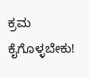ಕ್ರಮ ಕೈಗೊಳ್ಳಬೇಕು!